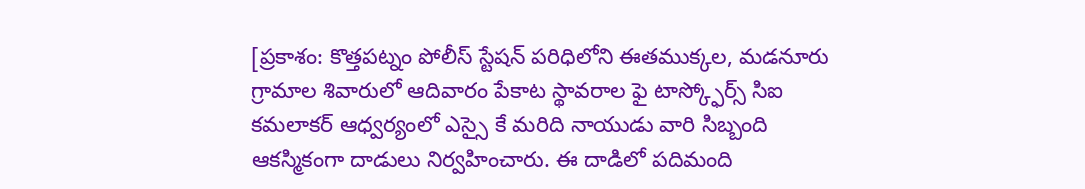[ప్రకాశం: కొత్తపట్నం పోలీస్ స్టేషన్ పరిధిలోని ఈతముక్కల, మడనూరు గ్రామాల శివారులో ఆదివారం పేకాట స్థావరాల ఫై టాస్క్ఫోర్స్ సిఐ కమలాకర్ ఆధ్వర్యంలో ఎస్సై కే మరిది నాయుడు వారి సిబ్బంది ఆకస్మికంగా దాడులు నిర్వహించారు. ఈ దాడిలో పదిమంది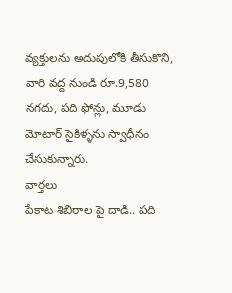వ్యక్తులను అదుపులోకి తీసుకొని, వారి వద్ద నుండి రూ.9,580 నగదు, పది ఫోన్లు, మూడు మోటార్ సైకిళ్ళను స్వాధీనం చేసుకున్నారు.
వార్తలు
పేకాట శిబిరాల పై దాడి.. పది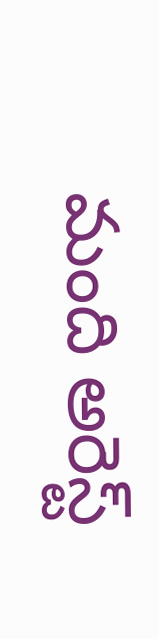మంది అరెస్ట్